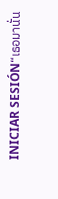INICIAR SESIÓN“เธอมานั่น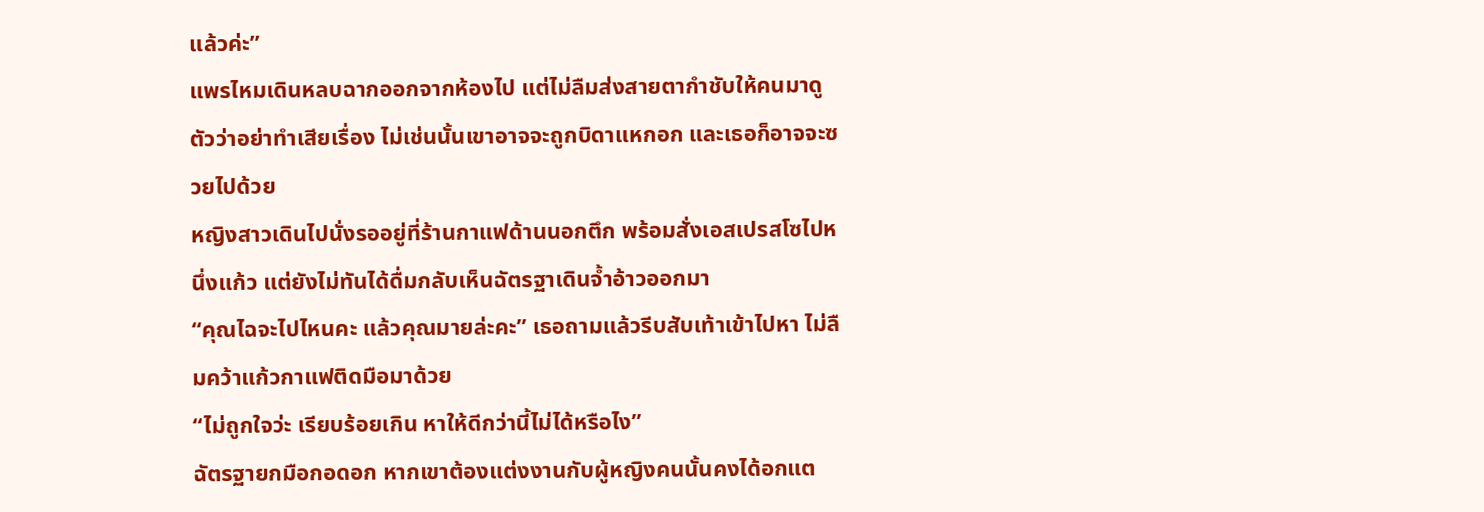แล้วค่ะ”
แพรไหมเดินหลบฉากออกจากห้องไป แต่ไม่ลืมส่งสายตากำชับให้คนมาดูตัวว่าอย่าทำเสียเรื่อง ไม่เช่นนั้นเขาอาจจะถูกบิดาแหกอก และเธอก็อาจจะซวยไปด้วย
หญิงสาวเดินไปนั่งรออยู่ที่ร้านกาแฟด้านนอกตึก พร้อมสั่งเอสเปรสโซไปหนึ่งแก้ว แต่ยังไม่ทันได้ดื่มกลับเห็นฉัตรฐาเดินจ้ำอ้าวออกมา
“คุณไฉจะไปไหนคะ แล้วคุณมายล่ะคะ” เธอถามแล้วรีบสับเท้าเข้าไปหา ไม่ลืมคว้าแก้วกาแฟติดมือมาด้วย
“ไม่ถูกใจว่ะ เรียบร้อยเกิน หาให้ดีกว่านี้ไม่ได้หรือไง”
ฉัตรฐายกมือกอดอก หากเขาต้องแต่งงานกับผู้หญิงคนนั้นคงได้อกแต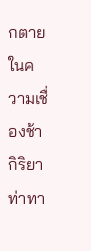กตายในความเชื่องช้า กิริยาท่าทา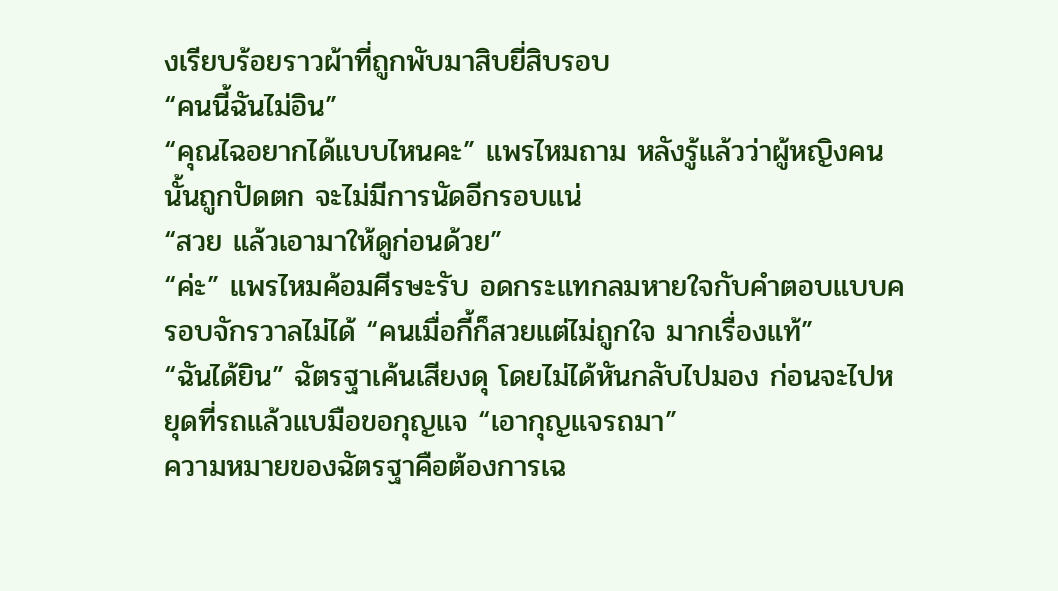งเรียบร้อยราวผ้าที่ถูกพับมาสิบยี่สิบรอบ
“คนนี้ฉันไม่อิน”
“คุณไฉอยากได้แบบไหนคะ” แพรไหมถาม หลังรู้แล้วว่าผู้หญิงคนนั้นถูกปัดตก จะไม่มีการนัดอีกรอบแน่
“สวย แล้วเอามาให้ดูก่อนด้วย”
“ค่ะ” แพรไหมค้อมศีรษะรับ อดกระแทกลมหายใจกับคำตอบแบบครอบจักรวาลไม่ได้ “คนเมื่อกี้ก็สวยแต่ไม่ถูกใจ มากเรื่องแท้”
“ฉันได้ยิน” ฉัตรฐาเค้นเสียงดุ โดยไม่ได้หันกลับไปมอง ก่อนจะไปหยุดที่รถแล้วแบมือขอกุญแจ “เอากุญแจรถมา”
ความหมายของฉัตรฐาคือต้องการเฉ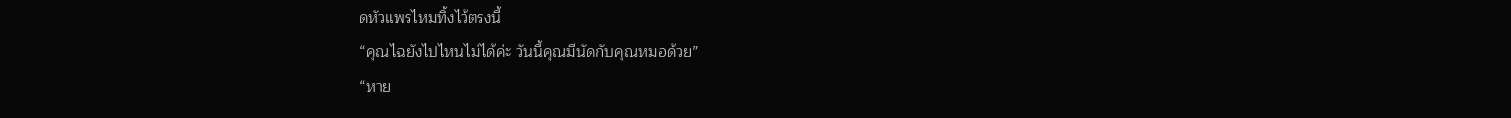ดหัวแพรไหมทิ้งไว้ตรงนี้
“คุณไฉยังไปไหนไม่ได้ค่ะ วันนี้คุณมีนัดกับคุณหมอด้วย”
“หาย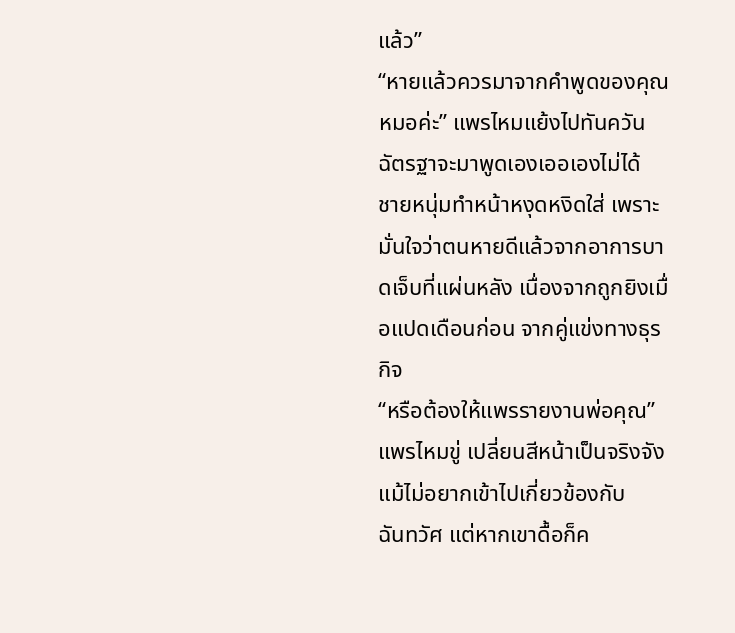แล้ว”
“หายแล้วควรมาจากคำพูดของคุณหมอค่ะ” แพรไหมแย้งไปทันควัน ฉัตรฐาจะมาพูดเองเออเองไม่ได้
ชายหนุ่มทำหน้าหงุดหงิดใส่ เพราะมั่นใจว่าตนหายดีแล้วจากอาการบาดเจ็บที่แผ่นหลัง เนื่องจากถูกยิงเมื่อแปดเดือนก่อน จากคู่แข่งทางธุรกิจ
“หรือต้องให้แพรรายงานพ่อคุณ” แพรไหมขู่ เปลี่ยนสีหน้าเป็นจริงจัง แม้ไม่อยากเข้าไปเกี่ยวข้องกับ
ฉันทวัศ แต่หากเขาดื้อก็ค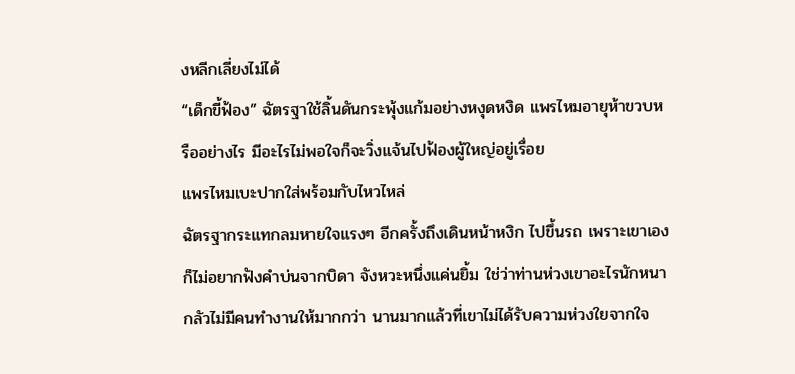งหลีกเลี่ยงไม่ได้
“เด็กขี้ฟ้อง” ฉัตรฐาใช้ลิ้นดันกระพุ้งแก้มอย่างหงุดหงิด แพรไหมอายุห้าขวบหรืออย่างไร มีอะไรไม่พอใจก็จะวิ่งแจ้นไปฟ้องผู้ใหญ่อยู่เรื่อย
แพรไหมเบะปากใส่พร้อมกับไหวไหล่
ฉัตรฐากระแทกลมหายใจแรงๆ อีกครั้งถึงเดินหน้าหงิก ไปขึ้นรถ เพราะเขาเองก็ไม่อยากฟังคำบ่นจากบิดา จังหวะหนึ่งแค่นยิ้ม ใช่ว่าท่านห่วงเขาอะไรนักหนา กลัวไม่มีคนทำงานให้มากกว่า นานมากแล้วที่เขาไม่ได้รับความห่วงใยจากใจ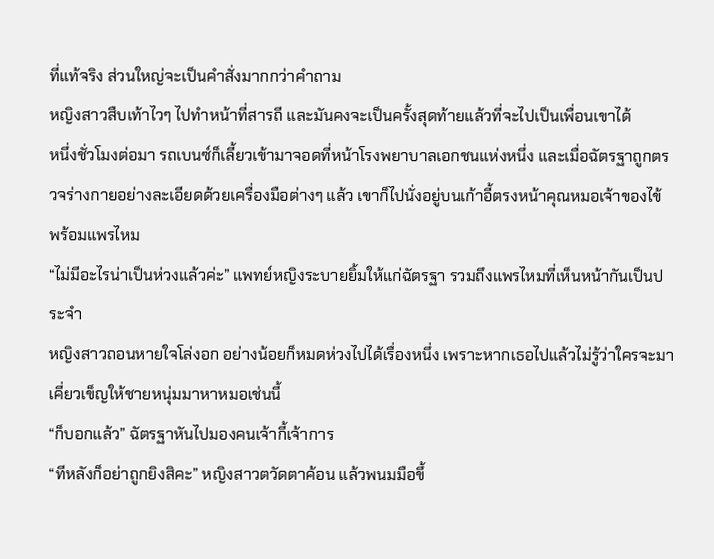ที่แท้จริง ส่วนใหญ่จะเป็นคำสั่งมากกว่าคำถาม
หญิงสาวสืบเท้าไวๆ ไปทำหน้าที่สารถี และมันคงจะเป็นครั้งสุดท้ายแล้วที่จะไปเป็นเพื่อนเขาได้
หนึ่งชั่วโมงต่อมา รถเบนซ์ก็เลี้ยวเข้ามาจอดที่หน้าโรงพยาบาลเอกชนแห่งหนึ่ง และเมื่อฉัตรฐาถูกตรวจร่างกายอย่างละเอียดด้วยเครื่องมือต่างๆ แล้ว เขาก็ไปนั่งอยู่บนเก้าอี้ตรงหน้าคุณหมอเจ้าของไข้ พร้อมแพรไหม
“ไม่มีอะไรน่าเป็นห่วงแล้วค่ะ” แพทย์หญิงระบายยิ้มให้แก่ฉัตรฐา รวมถึงแพรไหมที่เห็นหน้ากันเป็นประจำ
หญิงสาวถอนหายใจโล่งอก อย่างน้อยก็หมดห่วงไปได้เรื่องหนึ่ง เพราะหากเธอไปแล้วไม่รู้ว่าใครจะมาเคี่ยวเข็ญให้ชายหนุ่มมาหาหมอเช่นนี้
“ก็บอกแล้ว” ฉัตรฐาหันไปมองคนเจ้ากี้เจ้าการ
“ทีหลังก็อย่าถูกยิงสิคะ” หญิงสาวตวัดตาค้อน แล้วพนมมือขึ้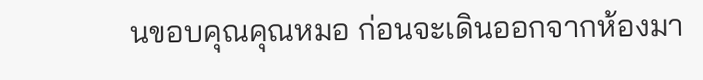นขอบคุณคุณหมอ ก่อนจะเดินออกจากห้องมา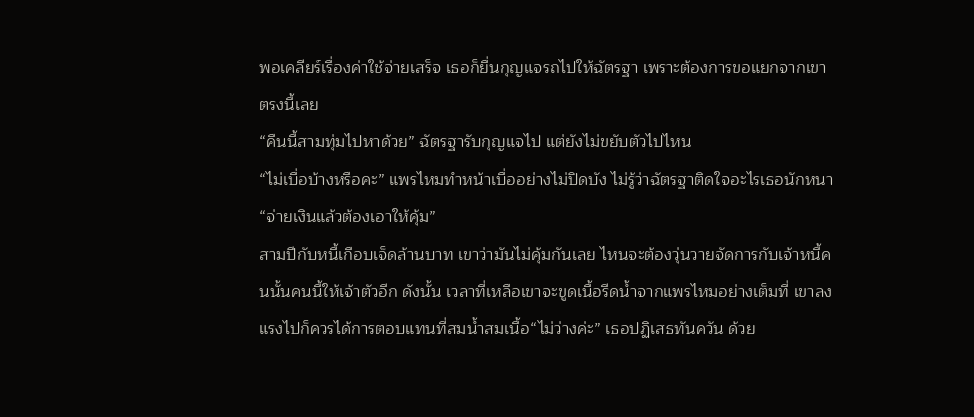พอเคลียร์เรื่องค่าใช้จ่ายเสร็จ เธอก็ยื่นกุญแจรถไปให้ฉัตรฐา เพราะต้องการขอแยกจากเขาตรงนี้เลย
“คืนนี้สามทุ่มไปหาด้วย” ฉัตรฐารับกุญแจไป แต่ยังไม่ขยับตัวไปไหน
“ไม่เบื่อบ้างหรือคะ” แพรไหมทำหน้าเบื่ออย่างไม่ปิดบัง ไม่รู้ว่าฉัตรฐาติดใจอะไรเธอนักหนา
“จ่ายเงินแล้วต้องเอาให้คุ้ม”
สามปีกับหนี้เกือบเจ็ดล้านบาท เขาว่ามันไม่คุ้มกันเลย ไหนจะต้องวุ่นวายจัดการกับเจ้าหนี้คนนั้นคนนี้ให้เจ้าตัวอีก ดังนั้น เวลาที่เหลือเขาจะขูดเนื้อรีดน้ำจากแพรไหมอย่างเต็มที่ เขาลงแรงไปก็ควรได้การตอบแทนที่สมน้ำสมเนื้อ“ไม่ว่างค่ะ” เธอปฏิเสธทันควัน ด้วย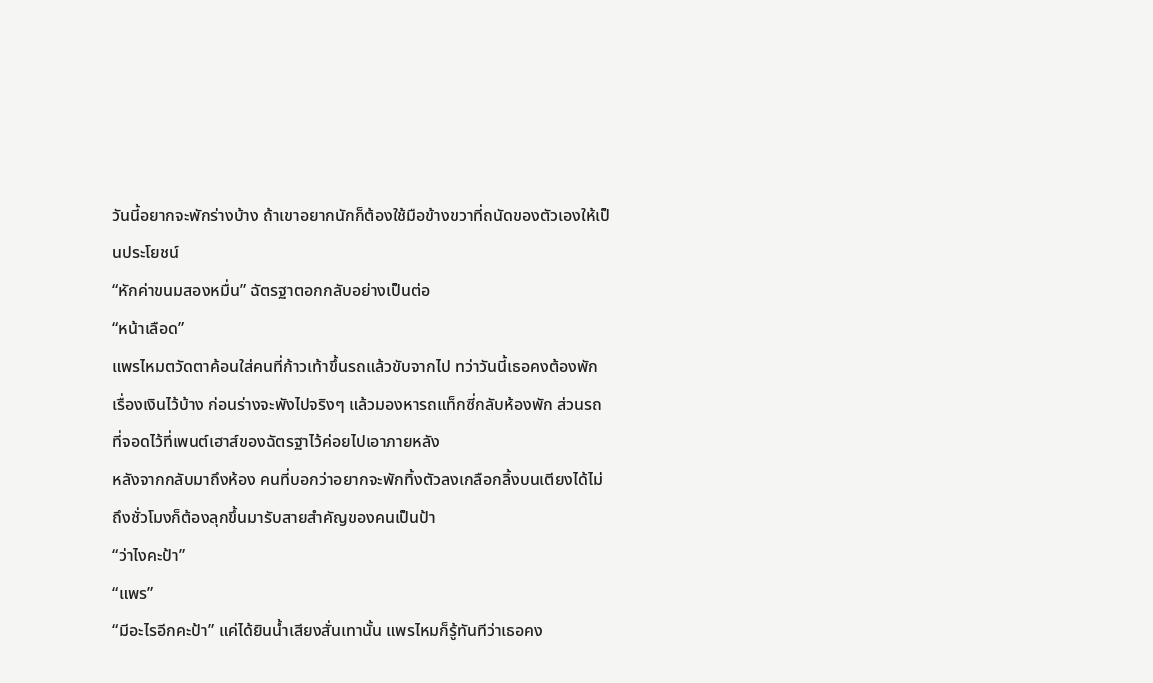วันนี้อยากจะพักร่างบ้าง ถ้าเขาอยากนักก็ต้องใช้มือข้างขวาที่ถนัดของตัวเองให้เป็นประโยชน์
“หักค่าขนมสองหมื่น” ฉัตรฐาตอกกลับอย่างเป็นต่อ
“หน้าเลือด”
แพรไหมตวัดตาค้อนใส่คนที่ก้าวเท้าขึ้นรถแล้วขับจากไป ทว่าวันนี้เธอคงต้องพักเรื่องเงินไว้บ้าง ก่อนร่างจะพังไปจริงๆ แล้วมองหารถแท็กซี่กลับห้องพัก ส่วนรถที่จอดไว้ที่เพนต์เฮาส์ของฉัตรฐาไว้ค่อยไปเอาภายหลัง
หลังจากกลับมาถึงห้อง คนที่บอกว่าอยากจะพักทิ้งตัวลงเกลือกลิ้งบนเตียงได้ไม่ถึงชั่วโมงก็ต้องลุกขึ้นมารับสายสำคัญของคนเป็นป้า
“ว่าไงคะป้า”
“แพร”
“มีอะไรอีกคะป้า” แค่ได้ยินน้ำเสียงสั่นเทานั้น แพรไหมก็รู้ทันทีว่าเธอคง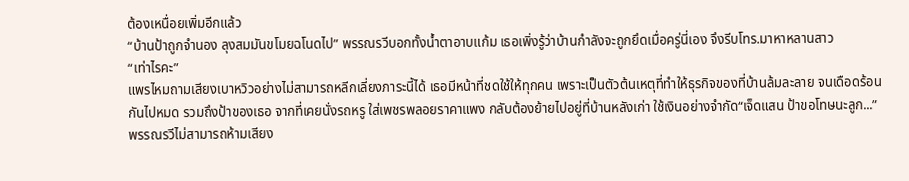ต้องเหนื่อยเพิ่มอีกแล้ว
“บ้านป้าถูกจำนอง ลุงสมมันขโมยฉโนดไป” พรรณรวีบอกทั้งน้ำตาอาบแก้ม เธอเพิ่งรู้ว่าบ้านกำลังจะถูกยึดเมื่อครู่นี่เอง จึงรีบโทร.มาหาหลานสาว
“เท่าไรคะ”
แพรไหมถามเสียงเบาหวิวอย่างไม่สามารถหลีกเลี่ยงภาระนี้ได้ เธอมีหน้าที่ชดใช้ให้ทุกคน เพราะเป็นตัวต้นเหตุที่ทำให้ธุรกิจของที่บ้านล้มละลาย จนเดือดร้อนกันไปหมด รวมถึงป้าของเธอ จากที่เคยนั่งรถหรู ใส่เพชรพลอยราคาแพง กลับต้องย้ายไปอยู่ที่บ้านหลังเก่า ใช้เงินอย่างจำกัด“เจ็ดแสน ป้าขอโทษนะลูก...” พรรณรวีไม่สามารถห้ามเสียง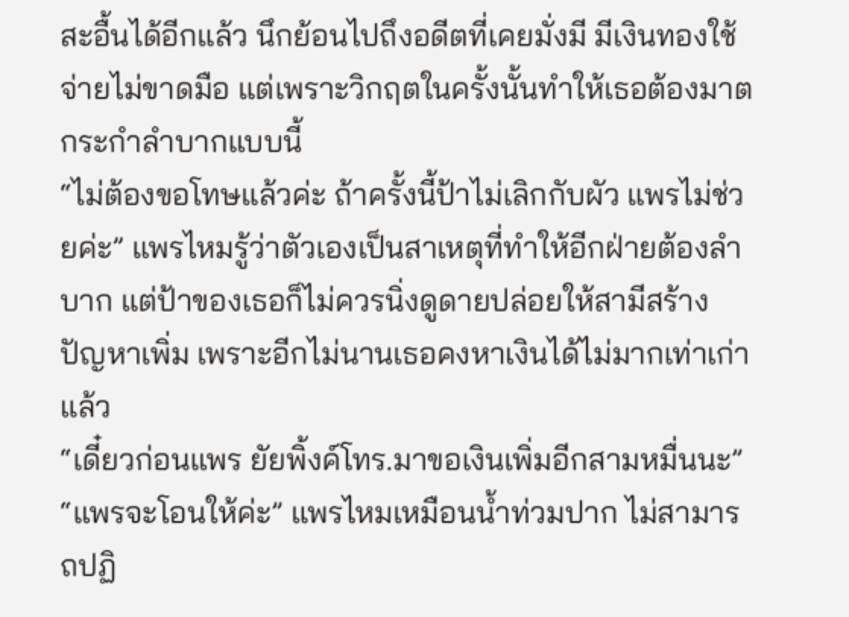สะอื้นได้อีกแล้ว นึกย้อนไปถึงอดีตที่เคยมั่งมี มีเงินทองใช้จ่ายไม่ขาดมือ แต่เพราะวิกฤตในครั้งนั้นทำให้เธอต้องมาตกระกำลำบากแบบนี้
“ไม่ต้องขอโทษแล้วค่ะ ถ้าครั้งนี้ป้าไม่เลิกกับผัว แพรไม่ช่วยค่ะ” แพรไหมรู้ว่าตัวเองเป็นสาเหตุที่ทำให้อีกฝ่ายต้องลำบาก แต่ป้าของเธอก็ไม่ควรนิ่งดูดายปล่อยให้สามีสร้างปัญหาเพิ่ม เพราะอีกไม่นานเธอคงหาเงินได้ไม่มากเท่าเก่าแล้ว
“เดี๋ยวก่อนแพร ยัยพิ้งค์โทร.มาขอเงินเพิ่มอีกสามหมื่นนะ”
“แพรจะโอนให้ค่ะ” แพรไหมเหมือนน้ำท่วมปาก ไม่สามารถปฏิ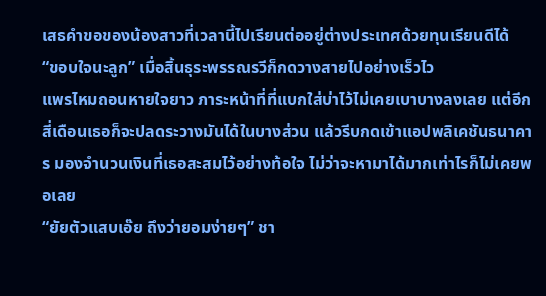เสธคำขอของน้องสาวที่เวลานี้ไปเรียนต่ออยู่ต่างประเทศด้วยทุนเรียนดีได้
“ขอบใจนะลูก” เมื่อสิ้นธุระพรรณรวีก็กดวางสายไปอย่างเร็วไว
แพรไหมถอนหายใจยาว ภาระหน้าที่ที่แบกใส่บ่าไว้ไม่เคยเบาบางลงเลย แต่อีกสี่เดือนเธอก็จะปลดระวางมันได้ในบางส่วน แล้วรีบกดเข้าแอปพลิเคชันธนาคาร มองจำนวนเงินที่เธอสะสมไว้อย่างท้อใจ ไม่ว่าจะหามาได้มากเท่าไรก็ไม่เคยพอเลย
“ยัยตัวแสบเอ๊ย ถึงว่ายอมง่ายๆ” ชา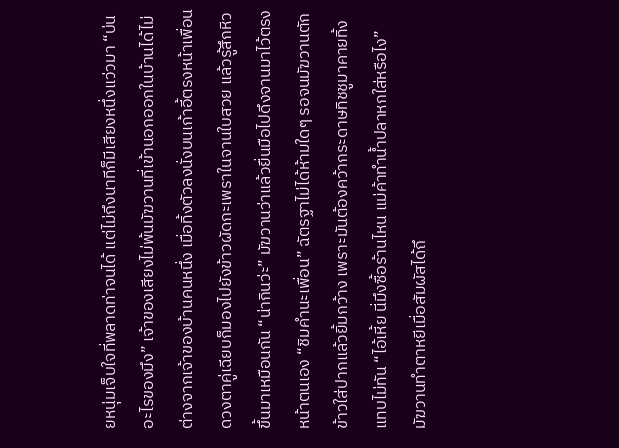ยหนุ่มเจ็บใจที่พลาดท่าจนได้ แต่ไม่ถึงนาทีก็มีเสียงหนึ่งแว่วมา “บ่นอะไรของมึง” เจ้าของเสียงไม่พ้นมัฆวานที่เข้านอกออกในบ้านได้ไม่ต่างจากเจ้าของบ้านคนหนึ่ง เมื่อทิ้งตัวลงนั่งบนเก้าอี้ตรงหน้าเพื่อน ดวงตาคู่เฉียบก็มองไปยังข้าวผัดกะเพราในจานใบสวย แล้วรู้สึกหิวขึ้นมาเหมือนกัน “น่ากินว่ะ” มัฆวานว่าแล้วยื่นมือไปดึงจานมาไว้ตรงหน้าตนเอง “ชิมคำนะเพื่อน” ฉัตรฐาไม่ได้ห้ามใดๆ รอจนมัฆวานตักข้าวใส่ปากแล้วยิ้มกว้าง เพราะมันต้องคว้ากระดาษทิชชูมาคายทิ้งแทบไม่ทัน “ไอ้เหี้ย นี่มึงซื้อร้านไหน แม่ค้าทำน้ำปลาหกใส่หรือไง” มัฆวานทำตาหยีเมื่อสัมผัสได้ถึ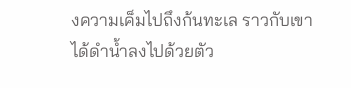งความเค็มไปถึงก้นทะเล ราวกับเขาได้ดำน้ำลงไปด้วยตัว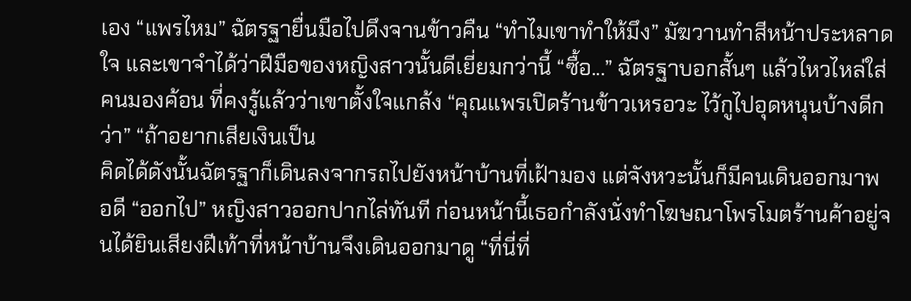เอง “แพรไหม” ฉัตรฐายื่นมือไปดึงจานข้าวคืน “ทำไมเขาทำให้มึง” มัฆวานทำสีหน้าประหลาดใจ และเขาจำได้ว่าฝีมือของหญิงสาวนั้นดีเยี่ยมกว่านี้ “ซื้อ...” ฉัตรฐาบอกสั้นๆ แล้วไหวไหล่ใส่คนมองค้อน ที่คงรู้แล้วว่าเขาตั้งใจแกล้ง “คุณแพรเปิดร้านข้าวเหรอวะ ไว้กูไปอุดหนุนบ้างดีกว่า” “ถ้าอยากเสียเงินเป็น
คิดได้ดังนั้นฉัตรฐาก็เดินลงจากรถไปยังหน้าบ้านที่เฝ้ามอง แต่จังหวะนั้นก็มีคนเดินออกมาพอดี “ออกไป” หญิงสาวออกปากไล่ทันที ก่อนหน้านี้เธอกำลังนั่งทำโฆษณาโพรโมตร้านค้าอยู่จนได้ยินเสียงฝีเท้าที่หน้าบ้านจึงเดินออกมาดู “ที่นี่ที่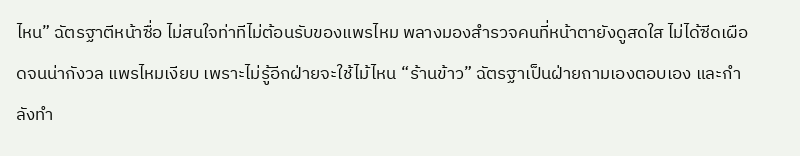ไหน” ฉัตรฐาตีหน้าซื่อ ไม่สนใจท่าทีไม่ต้อนรับของแพรไหม พลางมองสำรวจคนที่หน้าตายังดูสดใส ไม่ได้ซีดเผือดจนน่ากังวล แพรไหมเงียบ เพราะไม่รู้อีกฝ่ายจะใช้ไม้ไหน “ร้านข้าว” ฉัตรฐาเป็นฝ่ายถามเองตอบเอง และกำลังทำ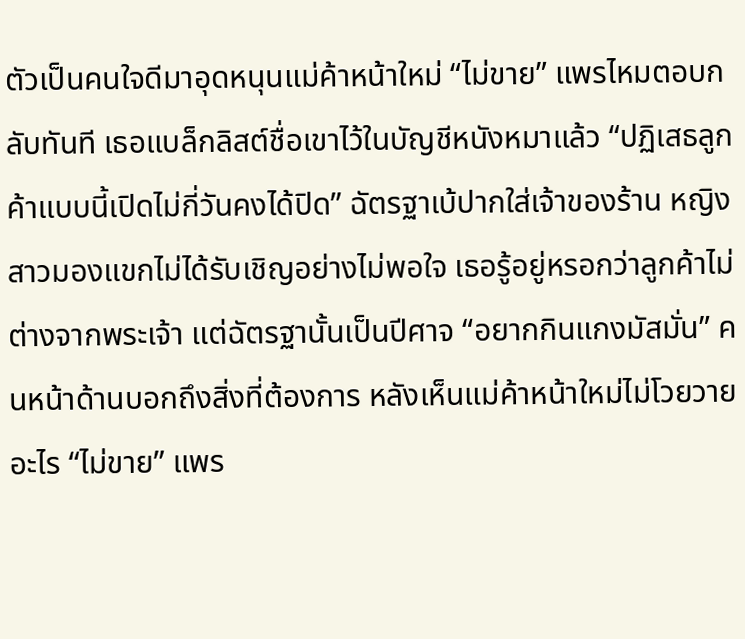ตัวเป็นคนใจดีมาอุดหนุนแม่ค้าหน้าใหม่ “ไม่ขาย” แพรไหมตอบกลับทันที เธอแบล็กลิสต์ชื่อเขาไว้ในบัญชีหนังหมาแล้ว “ปฏิเสธลูกค้าแบบนี้เปิดไม่กี่วันคงได้ปิด” ฉัตรฐาเบ้ปากใส่เจ้าของร้าน หญิงสาวมองแขกไม่ได้รับเชิญอย่างไม่พอใจ เธอรู้อยู่หรอกว่าลูกค้าไม่ต่างจากพระเจ้า แต่ฉัตรฐานั้นเป็นปีศาจ “อยากกินแกงมัสมั่น” คนหน้าด้านบอกถึงสิ่งที่ต้องการ หลังเห็นแม่ค้าหน้าใหม่ไม่โวยวายอะไร “ไม่ขาย” แพร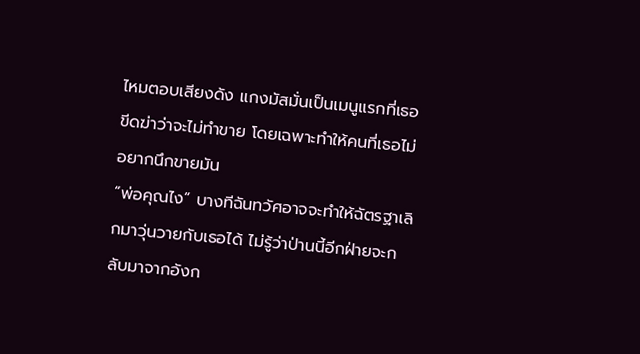ไหมตอบเสียงดัง แกงมัสมั่นเป็นเมนูแรกที่เธอขีดฆ่าว่าจะไม่ทำขาย โดยเฉพาะทำให้คนที่เธอไม่อยากนึกขายมัน
“พ่อคุณไง” บางทีฉันทวัศอาจจะทำให้ฉัตรฐาเลิกมาวุ่นวายกับเธอได้ ไม่รู้ว่าป่านนี้อีกฝ่ายจะกลับมาจากอังก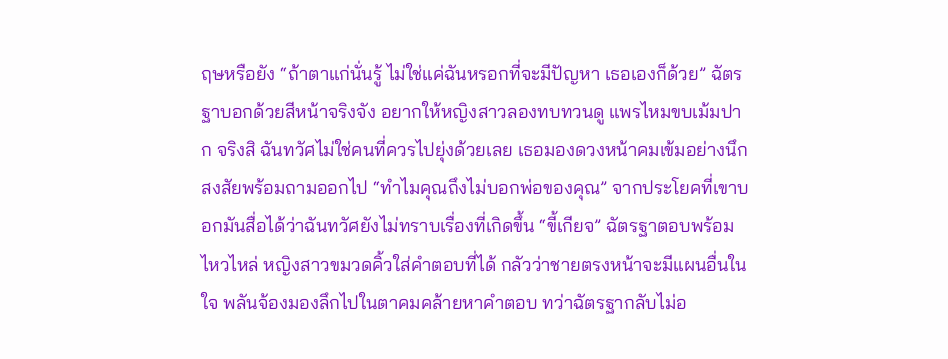ฤษหรือยัง “ถ้าตาแก่นั่นรู้ ไม่ใช่แค่ฉันหรอกที่จะมีปัญหา เธอเองก็ด้วย” ฉัตรฐาบอกด้วยสีหน้าจริงจัง อยากให้หญิงสาวลองทบทวนดู แพรไหมขบเม้มปาก จริงสิ ฉันทวัศไม่ใช่คนที่ควรไปยุ่งด้วยเลย เธอมองดวงหน้าคมเข้มอย่างนึกสงสัยพร้อมถามออกไป “ทำไมคุณถึงไม่บอกพ่อของคุณ” จากประโยคที่เขาบอกมันสื่อได้ว่าฉันทวัศยังไม่ทราบเรื่องที่เกิดขึ้น “ขี้เกียจ” ฉัตรฐาตอบพร้อมไหวไหล่ หญิงสาวขมวดคิ้วใส่คำตอบที่ได้ กลัวว่าชายตรงหน้าจะมีแผนอื่นในใจ พลันจ้องมองลึกไปในตาคมคล้ายหาคำตอบ ทว่าฉัตรฐากลับไม่อ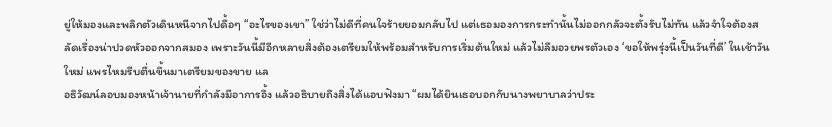ยู่ให้มองและพลิกตัวเดินหนีจากไปดื้อๆ “อะไรของเขา” ใช่ว่าไม่ดีที่คนใจร้ายยอมกลับไป แต่เธอมองการกระทำนั้นไม่ออกกลัวจะตั้งรับไม่ทัน แล้วจำใจต้องสลัดเรื่องน่าปวดหัวออกจากสมอง เพราะวันนี้มีอีกหลายสิ่งต้องเตรียมให้พร้อมสำหรับการเริ่มต้นใหม่ แล้วไม่ลืมอวยพรตัวเอง ‘ขอให้พรุ่งนี้เป็นวันที่ดี’ ในเช้าวันใหม่ แพรไหมรีบตื่นขึ้นมาเตรียมของขาย แล
อธิวัฒน์ลอบมองหน้าเจ้านายที่กำลังมีอาการอึ้ง แล้วอธิบายถึงสิ่งได้แอบฟังมา “ผมได้ยินเธอบอกกับนางพยาบาลว่าประ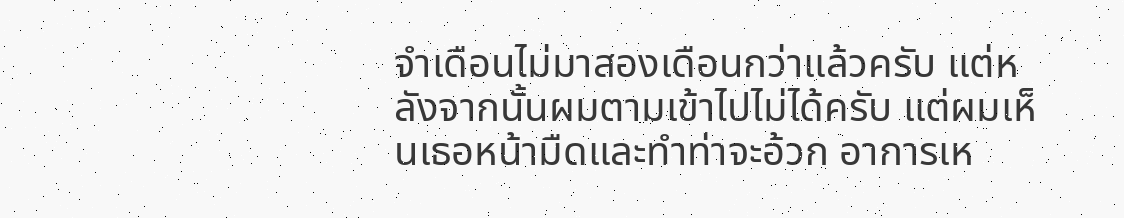จำเดือนไม่มาสองเดือนกว่าแล้วครับ แต่หลังจากนั้นผมตามเข้าไปไม่ได้ครับ แต่ผมเห็นเธอหน้ามืดและทำท่าจะอ้วก อาการเห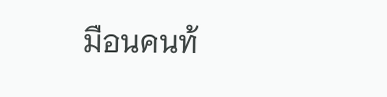มือนคนท้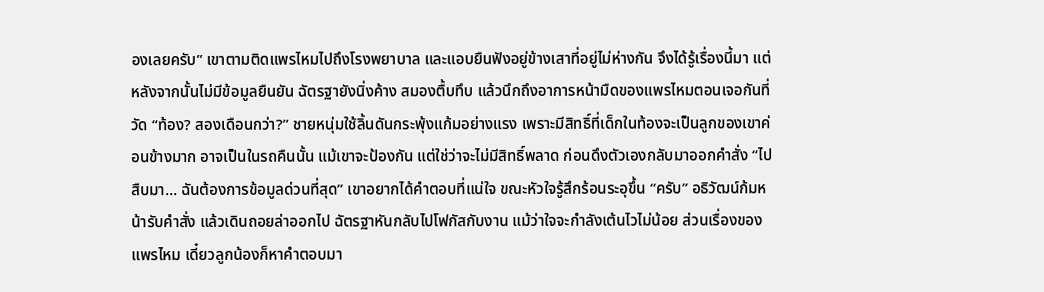องเลยครับ” เขาตามติดแพรไหมไปถึงโรงพยาบาล และแอบยืนฟังอยู่ข้างเสาที่อยู่ไม่ห่างกัน จึงได้รู้เรื่องนี้มา แต่หลังจากนั้นไม่มีข้อมูลยืนยัน ฉัตรฐายังนิ่งค้าง สมองตื้บทึบ แล้วนึกถึงอาการหน้ามืดของแพรไหมตอนเจอกันที่วัด “ท้อง? สองเดือนกว่า?” ชายหนุ่มใช้ลิ้นดันกระพุ้งแก้มอย่างแรง เพราะมีสิทธิ์ที่เด็กในท้องจะเป็นลูกของเขาค่อนข้างมาก อาจเป็นในรถคืนนั้น แม้เขาจะป้องกัน แต่ใช่ว่าจะไม่มีสิทธิ์พลาด ก่อนดึงตัวเองกลับมาออกคำสั่ง “ไปสืบมา... ฉันต้องการข้อมูลด่วนที่สุด” เขาอยากได้คำตอบที่แน่ใจ ขณะหัวใจรู้สึกร้อนระอุขึ้น “ครับ” อธิวัฒน์ก้มหน้ารับคำสั่ง แล้วเดินถอยล่าออกไป ฉัตรฐาหันกลับไปโฟกัสกับงาน แม้ว่าใจจะกำลังเต้นไวไม่น้อย ส่วนเรื่องของแพรไหม เดี๋ยวลูกน้องก็หาคำตอบมา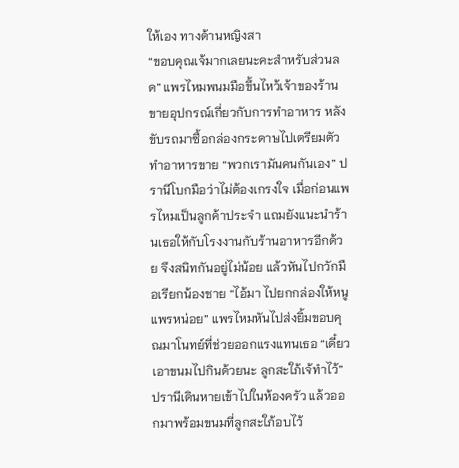ให้เอง ทางด้านหญิงสา
“ขอบคุณเจ้มากเลยนะคะสำหรับส่วนลด” แพรไหมพนมมือขึ้นไหว้เจ้าของร้านขายอุปกรณ์เกี่ยวกับการทำอาหาร หลังขับรถมาซื้อกล่องกระดาษไปเตรียมตัวทำอาหารขาย “พวกเรามันคนกันเอง” ปรานีโบกมือว่าไม่ต้องเกรงใจ เมื่อก่อนแพรไหมเป็นลูกค้าประจำ แถมยังแนะนำร้านเธอให้กับโรงงานกับร้านอาหารอีกด้วย จึงสนิทกันอยู่ไม่น้อย แล้วหันไปกวักมือเรียกน้องชาย “ไอ้มา ไปยกกล่องให้หนูแพรหน่อย” แพรไหมหันไปส่งยิ้มขอบคุณมาโนทย์ที่ช่วยออกแรงแทนเธอ “เดี๋ยวเอาขนมไปกินด้วยนะ ลูกสะใภ้เจ้ทำไว้” ปรานีเดินหายเข้าไปในห้องครัว แล้วออกมาพร้อมขนมที่ลูกสะใภ้อบไว้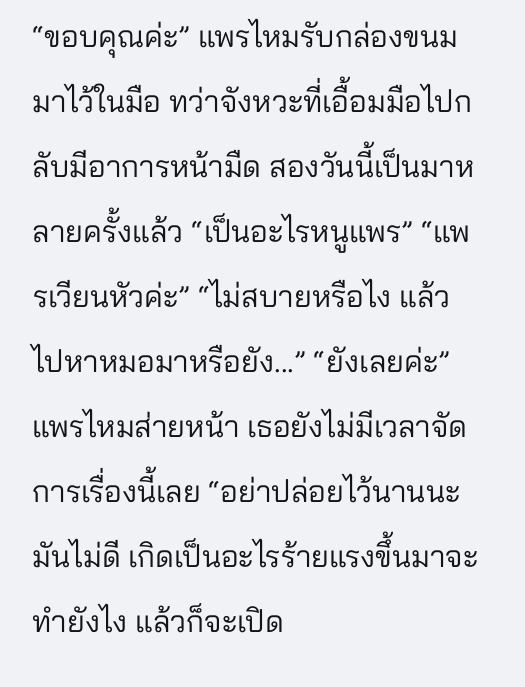“ขอบคุณค่ะ” แพรไหมรับกล่องขนมมาไว้ในมือ ทว่าจังหวะที่เอื้อมมือไปกลับมีอาการหน้ามืด สองวันนี้เป็นมาหลายครั้งแล้ว “เป็นอะไรหนูแพร” “แพรเวียนหัวค่ะ” “ไม่สบายหรือไง แล้วไปหาหมอมาหรือยัง...” “ยังเลยค่ะ” แพรไหมส่ายหน้า เธอยังไม่มีเวลาจัดการเรื่องนี้เลย “อย่าปล่อยไว้นานนะ มันไม่ดี เกิดเป็นอะไรร้ายแรงขึ้นมาจะทำยังไง แล้วก็จะเปิด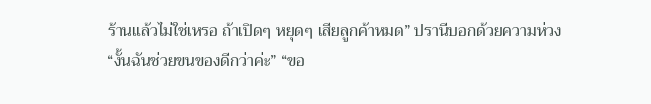ร้านแล้วไม่ใช่เหรอ ถ้าเปิดๆ หยุดๆ เสียลูกค้าหมด” ปรานีบอกด้วยความห่วง
“งั้นฉันช่วยขนของดีกว่าค่ะ” “ขอ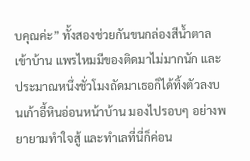บคุณค่ะ” ทั้งสองช่วยกันขนกล่องสีน้ำตาลเข้าบ้าน แพรไหมมีของติดมาไม่มากนัก และประมาณหนึ่งชั่วโมงถัดมาเธอก็ได้ทิ้งตัวลงบนเก้าอี้หินอ่อนหน้าบ้าน มองไปรอบๆ อย่างพยายามทำใจสู้ และทำเลที่นี่ก็ค่อน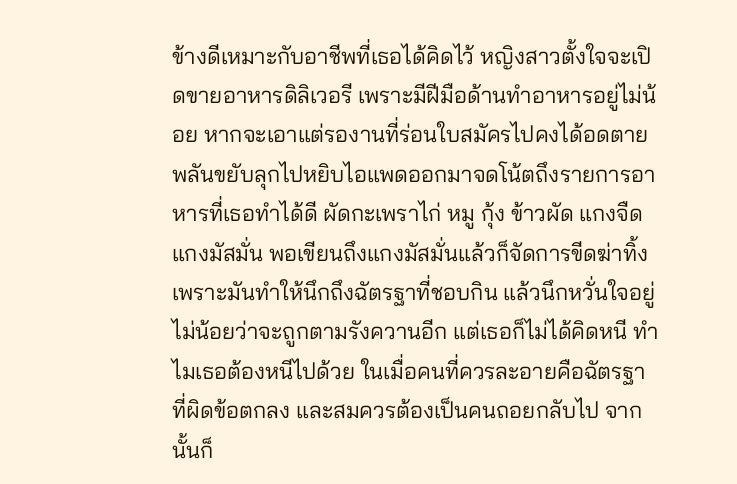ข้างดีเหมาะกับอาชีพที่เธอได้คิดไว้ หญิงสาวตั้งใจจะเปิดขายอาหารดิลิเวอรี เพราะมีฝีมือด้านทำอาหารอยู่ไม่น้อย หากจะเอาแต่รองานที่ร่อนใบสมัครไปคงได้อดตาย พลันขยับลุกไปหยิบไอแพดออกมาจดโน้ตถึงรายการอาหารที่เธอทำได้ดี ผัดกะเพราไก่ หมู กุ้ง ข้าวผัด แกงจืด แกงมัสมั่น พอเขียนถึงแกงมัสมั่นแล้วก็จัดการขีดฆ่าทิ้ง เพราะมันทำให้นึกถึงฉัตรฐาที่ชอบกิน แล้วนึกหวั่นใจอยู่ไม่น้อยว่าจะถูกตามรังควานอีก แต่เธอก็ไม่ได้คิดหนี ทำไมเธอต้องหนีไปด้วย ในเมื่อคนที่ควรละอายคือฉัตรฐาที่ผิดข้อตกลง และสมควรต้องเป็นคนถอยกลับไป จากนั้นก็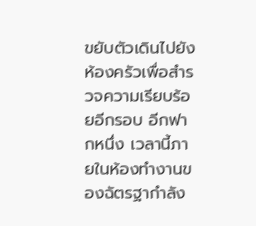ขยับตัวเดินไปยังห้องครัวเพื่อสำรวจความเรียบร้อยอีกรอบ อีกฟากหนึ่ง เวลานี้ภายในห้องทำงานของฉัตรฐากำลัง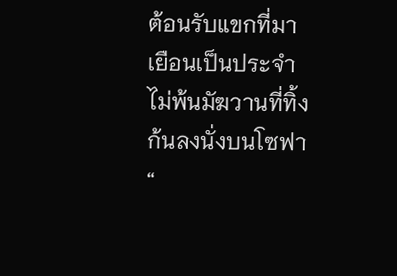ต้อนรับแขกที่มาเยือนเป็นประจำ ไม่พ้นมัฆวานที่ทิ้งก้นลงนั่งบนโซฟา “